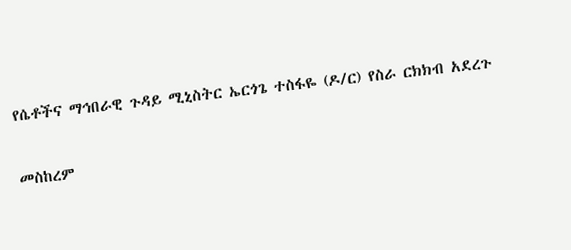የሴቶችና ማኅበራዊ ጉዳይ ሚኒስትር ኤርጎጌ ተስፋዬ (ዶ/ር) የስራ ርክክብ አደረጉ

መስከረም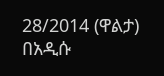28/2014 (ዋልታ) በአዲሱ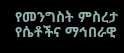የመንግስት ምስረታ የሴቶችና ማኅበራዊ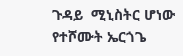ጉዳይ  ሚኒስትር ሆነው የተሾሙት ኤርጎጌ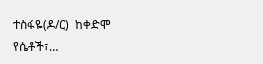ተስፋዬ(ዶ/ር)  ከቀድሞ የሴቶች፣…